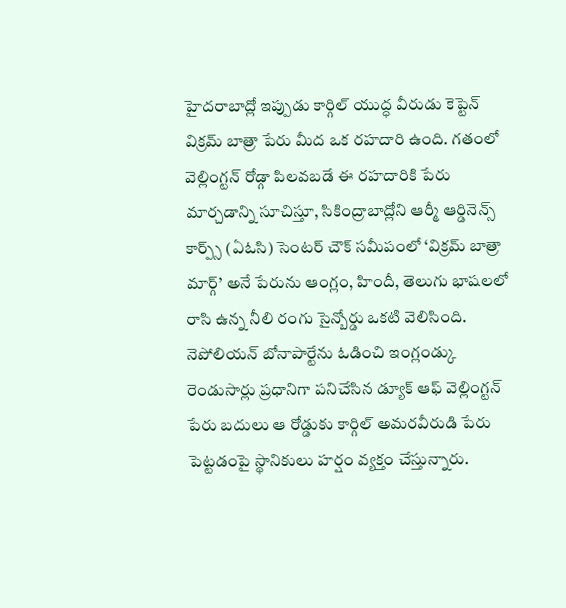హైదరాబాద్లో ఇప్పుడు కార్గిల్ యుద్ధ వీరుడు కెప్టెన్ విక్రమ్ బాత్రా పేరు మీద ఒక రహదారి ఉంది. గతంలో వెల్లింగ్టన్ రోడ్గా పిలవబడే ఈ రహదారికి పేరు మార్చడాన్ని సూచిస్తూ, సికింద్రాబాద్లోని ఆర్మీ ఆర్డినెన్స్ కార్ప్స్ (ఏఓసి) సెంటర్ చౌక్ సమీపంలో ‘విక్రమ్ బాత్రా మార్గ్’ అనే పేరును ఆంగ్లం, హిందీ, తెలుగు భాషలలో రాసి ఉన్న నీలి రంగు సైన్బోర్డు ఒకటి వెలిసింది.
నెపోలియన్ బోనాపార్టేను ఓడించి ఇంగ్లండ్కు రెండుసార్లు ప్రధానిగా పనిచేసిన డ్యూక్ ఆఫ్ వెల్లింగ్టన్ పేరు బదులు ఆ రోడ్డుకు కార్గిల్ అమరవీరుడి పేరు పెట్టడంపై స్థానికులు హర్షం వ్యక్తం చేస్తున్నారు.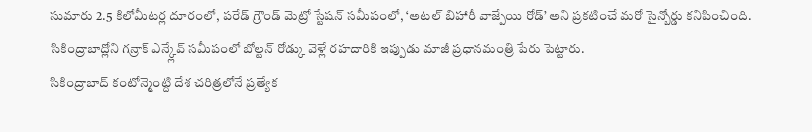సుమారు 2.5 కిలోమీటర్ల దూరంలో, పరేడ్ గ్రౌండ్ మెట్రో స్టేషన్ సమీపంలో, ‘అటల్ బిహారీ వాజ్పేయి రోడ్’ అని ప్రకటించే మరో సైన్బోర్డు కనిపించింది. సికింద్రాబాద్లోని గన్రాక్ ఎన్క్లేవ్ సమీపంలో బోల్టన్ రోడ్కు వెళ్లే రహదారికి ఇప్పుడు మాజీ ప్రధానమంత్రి పేరు పెట్టారు.
సికింద్రాబాద్ కంటోన్మెంట్ది దేశ చరిత్రలోనే ప్రత్యేక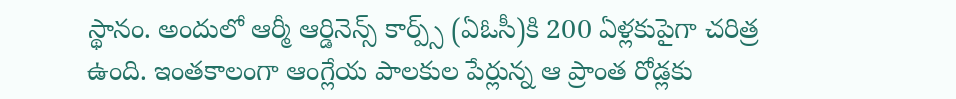స్థానం. అందులో ఆర్మీ ఆర్డినెన్స్ కార్ప్స్ (ఏఓసీ)కి 200 ఏళ్లకుపైగా చరిత్ర ఉంది. ఇంతకాలంగా ఆంగ్లేయ పాలకుల పేర్లున్న ఆ ప్రాంత రోడ్లకు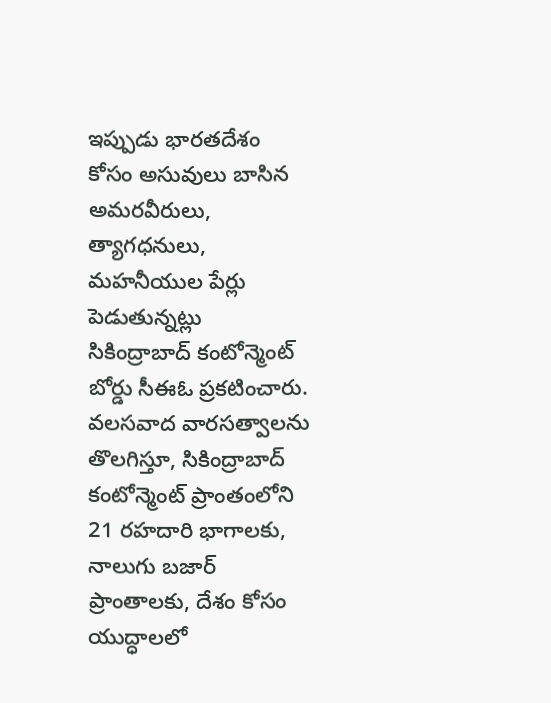ఇప్పుడు భారతదేశం కోసం అసువులు బాసిన అమరవీరులు, త్యాగధనులు, మహనీయుల పేర్లు పెడుతున్నట్లు సికింద్రాబాద్ కంటోన్మెంట్ బోర్డు సీఈఓ ప్రకటించారు.
వలసవాద వారసత్వాలను తొలగిస్తూ, సికింద్రాబాద్ కంటోన్మెంట్ ప్రాంతంలోని 21 రహదారి భాగాలకు, నాలుగు బజార్ ప్రాంతాలకు, దేశం కోసం యుద్ధాలలో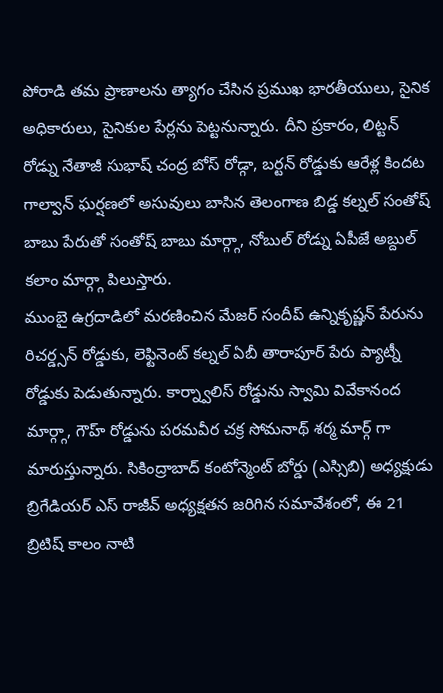పోరాడి తమ ప్రాణాలను త్యాగం చేసిన ప్రముఖ భారతీయులు, సైనిక అధికారులు, సైనికుల పేర్లను పెట్టనున్నారు. దీని ప్రకారం, లిట్టన్ రోడ్ను నేతాజీ సుభాష్ చంద్ర బోస్ రోడ్గా, బర్టన్ రోడ్డుకు ఆరేళ్ల కిందట గాల్వాన్ ఘర్షణలో అసువులు బాసిన తెలంగాణ బిడ్డ కల్నల్ సంతోష్ బాబు పేరుతో సంతోష్ బాబు మార్గ్గా, నోబుల్ రోడ్ను ఏపీజే అబ్దుల్ కలాం మార్గ్గా పిలుస్తారు.
ముంబై ఉగ్రదాడిలో మరణించిన మేజర్ సందీప్ ఉన్నికృష్ణన్ పేరును రిచర్డ్సన్ రోడ్డుకు, లెఫ్టినెంట్ కల్నల్ ఏబీ తారాపూర్ పేరు ప్యాట్నీ రోడ్డుకు పెడుతున్నారు. కార్న్వాలిస్ రోడ్డును స్వామి వివేకానంద మార్గ్గా, గౌహ్ రోడ్డును పరమవీర చక్ర సోమనాథ్ శర్మ మార్గ్ గా మారుస్తున్నారు. సికింద్రాబాద్ కంటోన్మెంట్ బోర్డు (ఎస్సిబి) అధ్యక్షుడు బ్రిగేడియర్ ఎస్ రాజీవ్ అధ్యక్షతన జరిగిన సమావేశంలో, ఈ 21 బ్రిటిష్ కాలం నాటి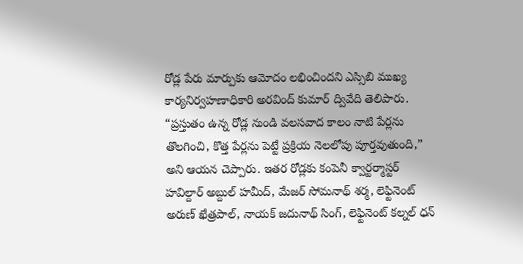రోడ్ల పేరు మార్పుకు ఆమోదం లభించిందని ఎస్సిబి ముఖ్య కార్యనిర్వహణాధికారి అరవింద్ కుమార్ ద్వివేది తెలిపారు.
“ప్రస్తుతం ఉన్న రోడ్ల నుండి వలసవాద కాలం నాటి పేర్లను తొలగించి, కొత్త పేర్లను పెట్టే ప్రక్రియ నెలలోపు పూర్తవుతుంది,” అని ఆయన చెప్పారు. ఇతర రోడ్లకు కంపెనీ క్వార్టర్మాస్టర్ హవిల్దార్ అబ్దుల్ హమీద్, మేజర్ సోమనాథ్ శర్మ, లెఫ్టినెంట్ అరుణ్ ఖేత్రపాల్, నాయక్ జదునాథ్ సింగ్, లెఫ్టినెంట్ కల్నల్ ధన్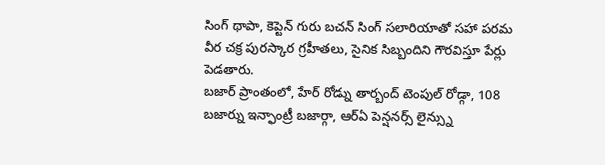సింగ్ థాపా, కెప్టెన్ గురు బచన్ సింగ్ సలారియాతో సహా పరమ వీర చక్ర పురస్కార గ్రహీతలు, సైనిక సిబ్బందిని గౌరవిస్తూ పేర్లు పెడతారు.
బజార్ ప్రాంతంలో, హేర్ రోడ్ను తార్బంద్ టెంపుల్ రోడ్గా, 108 బజార్ను ఇన్ఫాంట్రీ బజార్గా, ఆర్ఏ పెన్షనర్స్ లైన్స్ను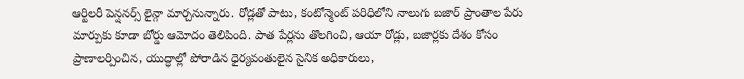ఆర్టిలరీ పెన్షనర్స్ లైన్గా మార్చనున్నారు. రోడ్లతో పాటు, కంటోన్మెంట్ పరిధిలోని నాలుగు బజార్ ప్రాంతాల పేరు మార్పుకు కూడా బోర్డు ఆమోదం తెలిపింది. పాత పేర్లను తొలగించి, ఆయా రోడ్లు, బజార్లకు దేశం కోసం ప్రాణాలర్పించిన, యుద్ధాల్లో పోరాడిన ధైర్యవంతులైన సైనిక అధికారులు,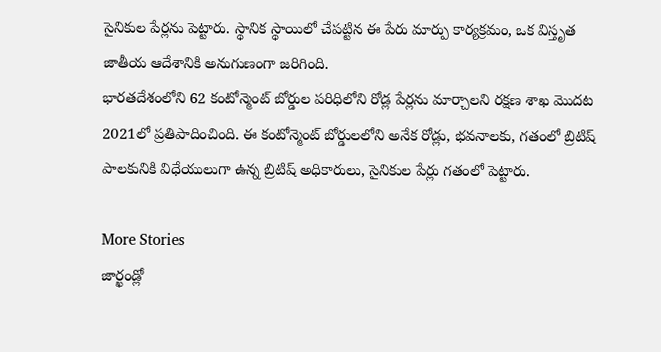సైనికుల పేర్లను పెట్టారు. స్థానిక స్థాయిలో చేపట్టిన ఈ పేరు మార్పు కార్యక్రమం, ఒక విస్తృత జాతీయ ఆదేశానికి అనుగుణంగా జరిగింది.
భారతదేశంలోని 62 కంటోన్మెంట్ బోర్డుల పరిధిలోని రోడ్ల పేర్లను మార్చాలని రక్షణ శాఖ మొదట 2021లో ప్రతిపాదించింది. ఈ కంటోన్మెంట్ బోర్డులలోని అనేక రోడ్లు, భవనాలకు, గతంలో బ్రిటిష్ పాలకునికి విధేయులుగా ఉన్న బ్రిటిష్ అధికారులు, సైనికుల పేర్లు గతంలో పెట్టారు.

More Stories
జార్ఖండ్లో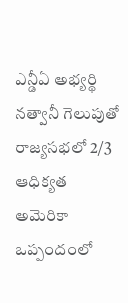ఎన్డీఏ అభ్యర్థి నత్వానీ గెలుపుతో రాజ్యసభలో 2/3 ఆధిక్యత
అమెరికా ఒప్పందంలో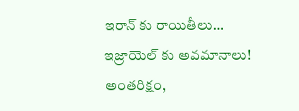ఇరాన్ కు రాయితీలు… ఇజ్రాయెల్ కు అవమానాలు!
అంతరిక్షం,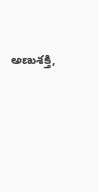అణుశక్తి,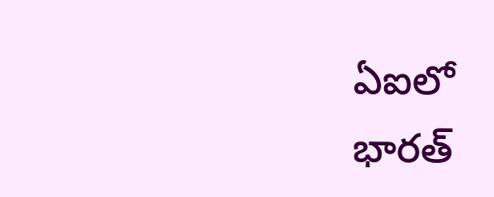ఏఐలో భారత్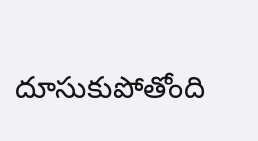దూసుకుపోతోంది